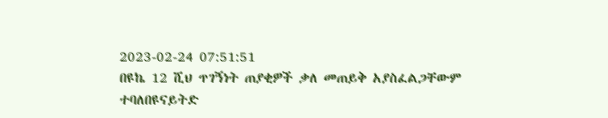2023-02-24 07:51:51
በዩኬ 12 ሺህ ጥገኝነት ጠያቂዎች ቃለ መጠይቅ አያስፈልጋቸውም ተባለበዩናይትድ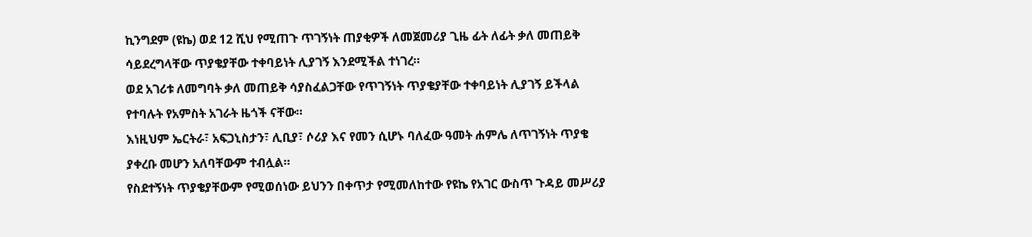ኪንግደም (ዩኬ) ወደ 12 ሺህ የሚጠጉ ጥገኝነት ጠያቂዎች ለመጀመሪያ ጊዜ ፊት ለፊት ቃለ መጠይቅ ሳይደረግላቸው ጥያቄያቸው ተቀባይነት ሊያገኝ እንደሚችል ተነገረ።
ወደ አገሪቱ ለመግባት ቃለ መጠይቅ ሳያስፈልጋቸው የጥገኝነት ጥያቄያቸው ተቀባይነት ሊያገኝ ይችላል የተባሉት የአምስት አገራት ዜጎች ናቸው።
እነዚህም ኤርትራ፣ አፍጋኒስታን፣ ሊቢያ፣ ሶሪያ እና የመን ሲሆኑ ባለፈው ዓመት ሐምሌ ለጥገኝነት ጥያቄ ያቀረቡ መሆን አለባቸውም ተብሏል።
የስደተኝነት ጥያቄያቸውም የሚወሰነው ይህንን በቀጥታ የሚመለከተው የዩኬ የአገር ውስጥ ጉዳይ መሥሪያ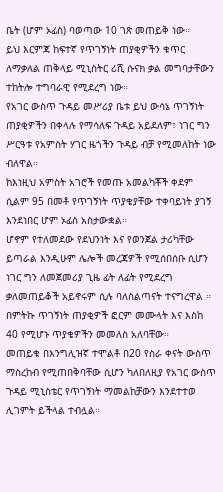ቤት (ሆም ኦፊስ) ባወጣው 10 ገጽ መጠይቅ ነው።
ይህ እርምጃ ከፍተኛ የጥገኝነት ጠያቂዎችን ቁጥር ለማቃለል ጠቅላይ ሚኒስትር ሪሺ ሱናክ ቃል መግባታቸውን ተከትሎ ተግባራዊ የሚደረግ ነው።
የአገር ውስጥ ጉዳይ መሥሪያ ቤቱ ይህ ውሳኔ ጥገኝነት ጠያቂዎችን በቀላሉ የማሳለፍ ጉዳይ አይደለም፣ ነገር ግን ሥርዓቱ የአምስት ሃገር ዜጎችን ጉዳይ ብቻ የሚመለከት ነው ብለዋል።
ከእነዚህ አምስት አገሮች የመጡ አመልካቾች ቀደም ሲልም 95 በመቶ የጥገኝነት ጥያቄያቸው ተቀባይነት ያገኝ እንደነበር ሆም ኦፊስ አስታውቋል።
ሆኖም የተለመደው የደህንነት እና የወንጀል ታሪካቸው ይጣራል እንዲሁም ሌሎች መረጃዎች የሚሰበሰቡ ሲሆን ነገር ግን ለመጀመሪያ ጊዜ ፊት ለፊት የሚደረግ ቃለመጠይቆች አይኖሩም ሲሉ ባለስልጣናት ተናግረዋል ።
በምትኩ ጥገኝነት ጠያቂዎች ፎርም መሙላት እና እስከ 40 የሚሆኑ ጥያቄዎችን መመለስ አለባቸው።
መጠይቁ በእንግሊዝኛ ተሞልቶ በ20 የስራ ቀናት ውስጥ ማስረከብ የሚጠበቅባቸው ሲሆን ካለበለዚያ የአገር ውስጥ ጉዳይ ሚኒስቴር የጥገኝነት ማመልከቻውን እንደተተወ ሊገምት ይችላል ተብሏል።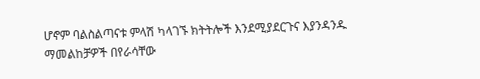ሆኖም ባልስልጣናቱ ምላሽ ካላገኙ ክትትሎች እንደሚያደርጉና እያንዳንዱ ማመልከቻዎች በየራሳቸው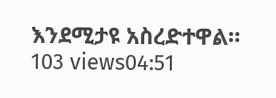እንደሚታዩ አስረድተዋል።
103 views04:51